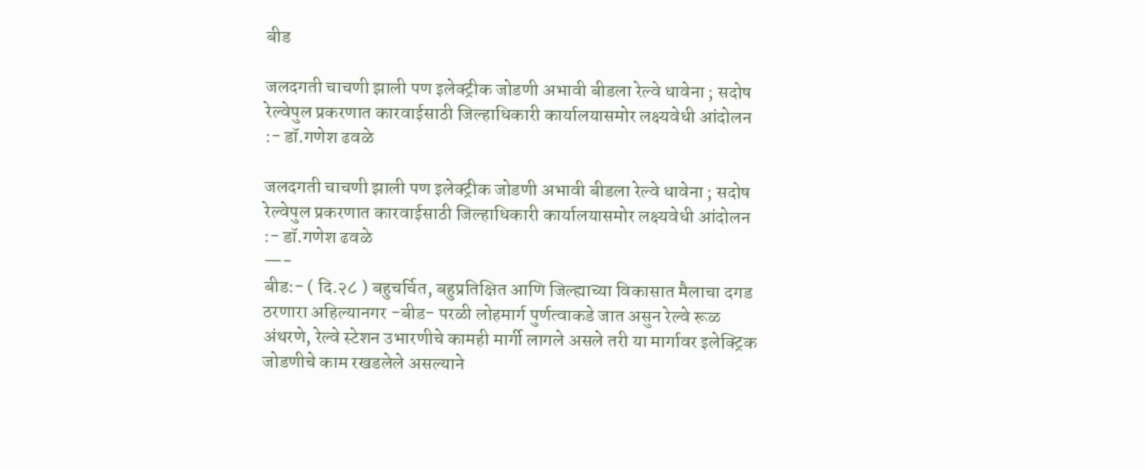बीड

जलदगती चाचणी झाली पण इलेक्ट्रीक जोडणी अभावी बीडला रेल्वे धावेना ; सदोष रेल्वेपुल प्रकरणात कारवाईसाठी जिल्हाधिकारी कार्यालयासमोर लक्ष्यवेधी आंदोलन :- डॉ.गणेश ढवळे

जलदगती चाचणी झाली पण इलेक्ट्रीक जोडणी अभावी बीडला रेल्वे धावेना ; सदोष रेल्वेपुल प्रकरणात कारवाईसाठी जिल्हाधिकारी कार्यालयासमोर लक्ष्यवेधी आंदोलन :- डॉ.गणेश ढवळे
—-
बीड:- ( दि.२८ ) बहुचर्चित, बहुप्रतिक्षित आणि जिल्ह्याच्या विकासात मैलाचा दगड ठरणारा अहिल्यानगर -बीड- परळी लोहमार्ग पुर्णत्वाकडे जात असुन रेल्वे रूळ अंथरणे, रेल्वे स्टेशन उभारणीचे कामही मार्गी लागले असले तरी या मार्गावर इलेक्ट्रिक जोडणीचे काम रखडलेले असल्याने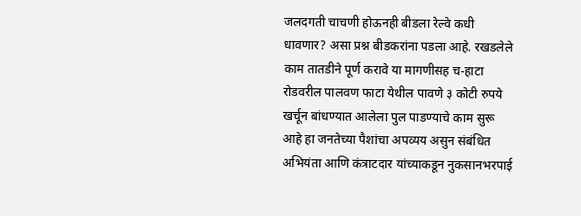जलदगती चाचणी होऊनही बीडला रेल्वे कधी धावणार? असा प्रश्न बीडकरांना पडला आहे. रखडलेले काम तातडीने पूर्ण करावे या मागणीसह च-हाटा रोडवरील पालवण फाटा येथील पावणे ३ कोटी रुपये खर्चून बांधण्यात आलेला पुल पाडण्याचे काम सुरू आहे हा जनतेच्या पैशांचा अपव्यय असुन संबंधित अभियंता आणि कंत्राटदार यांच्याकडून नुकसानभरपाई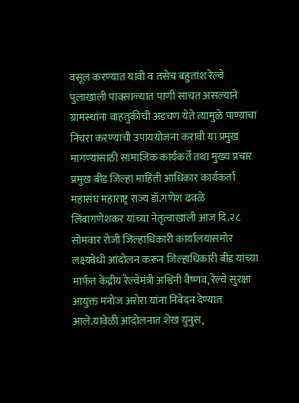वसूल करण्यात यावी व तसेच बहुतांश रेल्वे पुलाखाली पावसाळ्यात पाणी साचत असल्याने ग्रामस्थांना वाहतुकीची अडचण येते त्यामुळे पाण्याचा निचरा करण्याची उपाययोजना करावी या प्रमुख मागण्यांसाठी सामाजिक कार्यकर्ते तथा मुख्य प्रचार प्रमुख बीड जिल्हा माहिती आधिकार कार्यकर्ता महासंघ महाराष्ट्र राज्य डॉ.गणेश ढवळे लिंबागणेशकर यांच्या नेतृत्वाखाली आज दि.२८  सोमवार रोजी जिल्हाधिकारी कार्यालयासमोर लक्ष्यवेधी आंदोलन करून जिल्हाधिकारी बीड यांच्या मार्फत केंद्रीय रेल्वेमंत्री अश्विनी वैष्णव, रेल्वे सुरक्षा आयुक्त मनोज अरोरा यांना निवेदन देण्यात आले.यावेळी आंदोलनात शेख युनुस,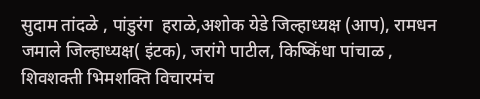सुदाम तांदळे , पांडुरंग  हराळे,अशोक येडे जिल्हाध्यक्ष (आप), रामधन जमाले जिल्हाध्यक्ष( इंटक), जरांगे पाटील, किष्किंधा पांचाळ , शिवशक्ती भिमशक्ति विचारमंच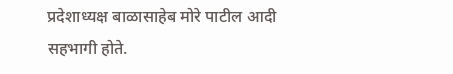प्रदेशाध्यक्ष बाळासाहेब मोरे पाटील आदी सहभागी होते.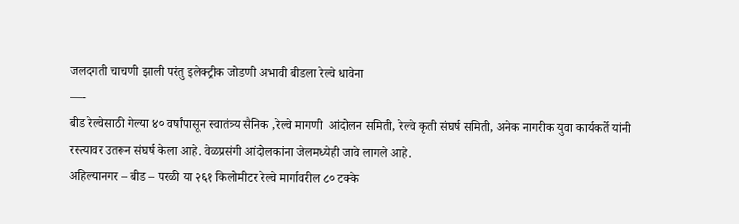जलदगती चाचणी झाली परंतु इलेक्ट्रीक जोडणी अभावी बीडला रेल्वे धावेना
—-
बीड रेल्वेसाठी गेल्या ४० वर्षांपासून स्वातंत्र्य सैनिक ,रेल्वे मागणी  आंदोलन समिती, रेल्वे कृती संघर्ष समिती, अनेक नागरीक युवा कार्यकर्ते यांनी रस्त्यावर उतरून संघर्ष केला आहे. वेळप्रसंगी आंदोलकांना जेलमध्येही जावे लागले आहे.
अहिल्यानगर – बीड – परळी या २६१ किलोमीटर रेल्वे मार्गावरील ८० टक्के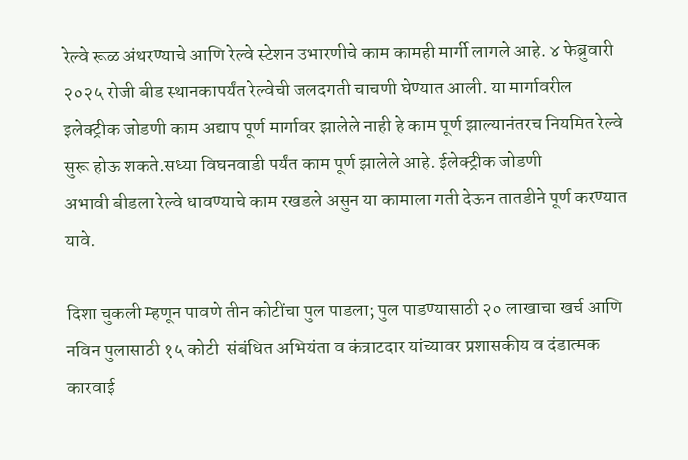रेल्वे रूळ अंथरण्याचे आणि रेल्वे स्टेशन उभारणीचे काम कामही मार्गी लागले आहे. ४ फेब्रुवारी २०२५ रोजी बीड स्थानकापर्यंत रेल्वेची जलदगती चाचणी घेण्यात आली. या मार्गावरील इलेक्ट्रीक जोडणी काम अद्याप पूर्ण मार्गावर झालेले नाही हे काम पूर्ण झाल्यानंतरच नियमित रेल्वे सुरू होऊ शकते.सध्या विघनवाडी पर्यंत काम पूर्ण झालेले आहे. ईलेक्ट्रीक जोडणी
अभावी बीडला रेल्वे धावण्याचे काम रखडले असुन या कामाला गती देऊन तातडीने पूर्ण करण्यात यावे.

दिशा चुकली म्हणून पावणे तीन कोटींचा पुल पाडला; पुल पाडण्यासाठी २० लाखाचा खर्च आणि नविन पुलासाठी १५ कोटी  संबंधित अभियंता व कंत्राटदार यांच्यावर प्रशासकीय व दंडात्मक कारवाई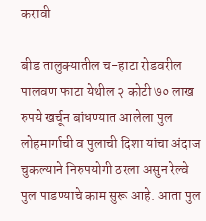करावी

बीड तालुक्यातील च-हाटा रोडवरील पालवण फाटा येथील २ कोटी ७० लाख रुपये खर्चून बांधण्यात आलेला पुल लोहमार्गाची व पुलाची दिशा यांचा अंदाज चुकल्याने निरुपयोगी ठरला असुन रेल्वे पुल पाडण्याचे काम सुरू आहे. आता पुल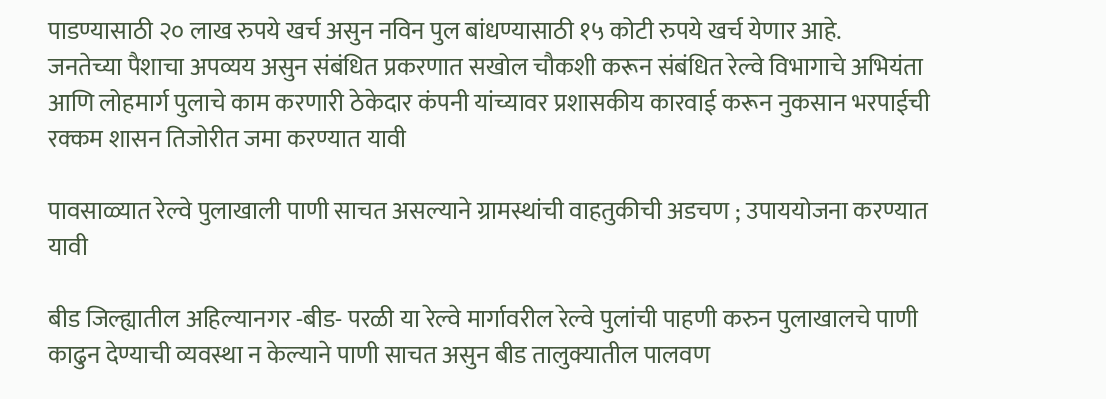पाडण्यासाठी २० लाख रुपये खर्च असुन नविन पुल बांधण्यासाठी १५ कोटी रुपये खर्च येणार आहे.
जनतेच्या पैशाचा अपव्यय असुन संबंधित प्रकरणात सखोल चौकशी करून संबंधित रेल्वे विभागाचे अभियंता आणि लोहमार्ग पुलाचे काम करणारी ठेकेदार कंपनी यांच्यावर प्रशासकीय कारवाई करून नुकसान भरपाईची रक्कम शासन तिजोरीत जमा करण्यात यावी

पावसाळ्यात रेल्वे पुलाखाली पाणी साचत असल्याने ग्रामस्थांची वाहतुकीची अडचण ; उपाययोजना करण्यात यावी

बीड जिल्ह्यातील अहिल्यानगर -बीड- परळी या रेल्वे मार्गावरील रेल्वे पुलांची पाहणी करुन पुलाखालचे पाणी काढुन देण्याची व्यवस्था न केल्याने पाणी साचत असुन बीड तालुक्यातील पालवण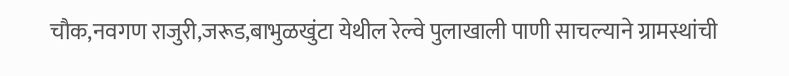चौक,नवगण राजुरी,जरूड,बाभुळखुंटा येथील रेल्वे पुलाखाली पाणी साचल्याने ग्रामस्थांची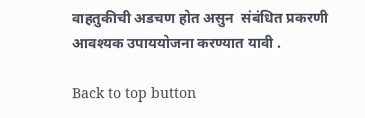वाहतुकीची अडचण होत असुन  संबंधित प्रकरणी आवश्यक उपाययोजना करण्यात यावी .

Back to top button